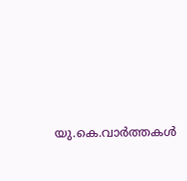യു.കെ.വാര്‍ത്തകള്‍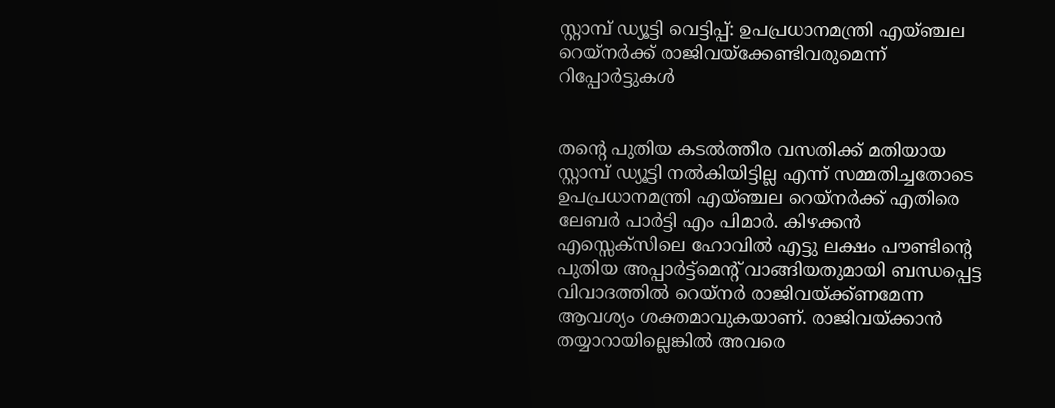സ്റ്റാമ്പ് ഡ്യൂട്ടി വെട്ടിപ്പ്: ഉപപ്രധാനമന്ത്രി എയ്ഞ്ചല റെയ്‌നര്‍ക്ക് രാജിവയ്‌ക്കേണ്ടിവരുമെന്ന് റിപ്പോര്‍ട്ടുകള്‍


തന്റെ പുതിയ കടല്‍ത്തീര വസതിക്ക് മതിയായ സ്റ്റാമ്പ് ഡ്യൂട്ടി നല്‍കിയിട്ടില്ല എന്ന് സമ്മതിച്ചതോടെ ഉപപ്രധാനമന്ത്രി എയ്ഞ്ചല റെയ്നര്‍ക്ക് എതിരെ ലേബര്‍ പാര്‍ട്ടി എം പിമാര്‍. കിഴക്കന്‍ എസ്സെക്സിലെ ഹോവില്‍ എട്ടു ലക്ഷം പൗണ്ടിന്റെ പുതിയ അപ്പാര്‍ട്ട്‌മെന്റ് വാങ്ങിയതുമായി ബന്ധപ്പെട്ട വിവാദത്തില്‍ റെയ്നര്‍ രാജിവയ്ക്ക്ണമേന്ന ആവശ്യം ശക്തമാവുകയാണ്. രാജിവയ്ക്കാന്‍ തയ്യാറായില്ലെങ്കില്‍ അവരെ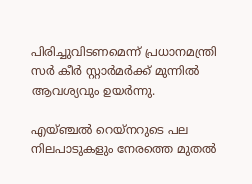പിരിച്ചുവിടണമെന്ന് പ്രധാനമന്ത്രി സര്‍ കീര്‍ സ്റ്റാര്‍മര്‍ക്ക് മുന്നില്‍ ആവശ്യവും ഉയര്‍ന്നു.

എയ്ഞ്ചല്‍ റെയ്‌നറുടെ പല നിലപാടുകളും നേരത്തെ മുതല്‍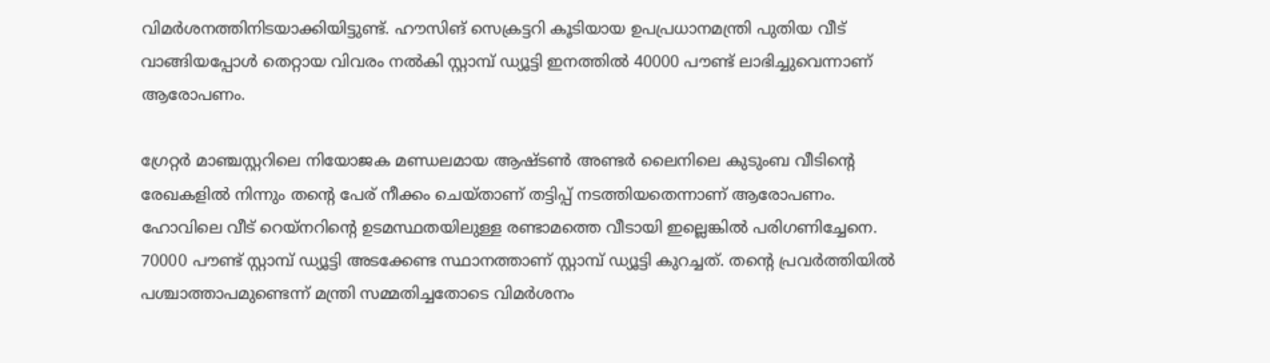വിമര്‍ശനത്തിനിടയാക്കിയിട്ടുണ്ട്. ഹൗസിങ് സെക്രട്ടറി കൂടിയായ ഉപപ്രധാനമന്ത്രി പുതിയ വീട് വാങ്ങിയപ്പോള്‍ തെറ്റായ വിവരം നല്‍കി സ്റ്റാമ്പ് ഡ്യൂട്ടി ഇനത്തില്‍ 40000 പൗണ്ട് ലാഭിച്ചുവെന്നാണ് ആരോപണം.

ഗ്രേറ്റര്‍ മാഞ്ചസ്റ്ററിലെ നിയോജക മണ്ഡലമായ ആഷ്ടണ്‍ അണ്ടര്‍ ലൈനിലെ കുടുംബ വീടിന്റെ രേഖകളില്‍ നിന്നും തന്റെ പേര് നീക്കം ചെയ്താണ് തട്ടിപ്പ് നടത്തിയതെന്നാണ് ആരോപണം. ഹോവിലെ വീട് റെയ്‌നറിന്റെ ഉടമസ്ഥതയിലുള്ള രണ്ടാമത്തെ വീടായി ഇല്ലെങ്കില്‍ പരിഗണിച്ചേനെ. 70000 പൗണ്ട് സ്റ്റാമ്പ് ഡ്യൂട്ടി അടക്കേണ്ട സ്ഥാനത്താണ് സ്റ്റാമ്പ് ഡ്യൂട്ടി കുറച്ചത്. തന്റെ പ്രവര്‍ത്തിയില്‍ പശ്ചാത്താപമുണ്ടെന്ന് മന്ത്രി സമ്മതിച്ചതോടെ വിമര്‍ശനം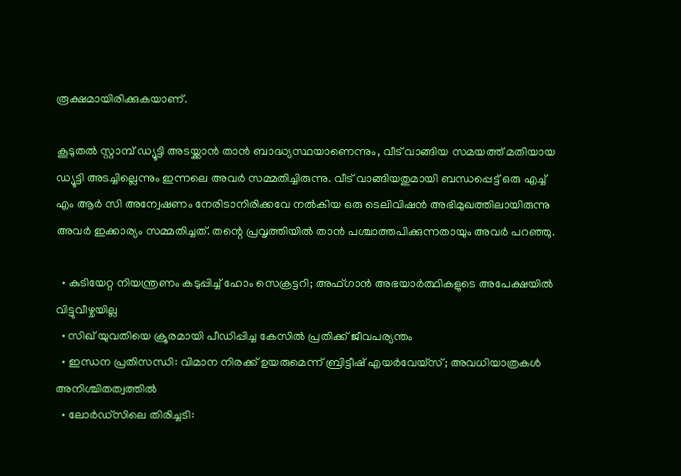രൂക്ഷമായിരിക്കുകയാണ്.

കൂടുതല്‍ സ്റ്റാമ്പ് ഡ്യൂട്ടി അടയ്ക്കാന്‍ താന്‍ ബാദ്ധ്യസ്ഥയാണെന്നും, വീട് വാങ്ങിയ സമയത്ത് മതിയായ ഡ്യൂട്ടി അടച്ചില്ലെന്നും ഇന്നലെ അവര്‍ സമ്മതിച്ചിരുന്നു. വീട് വാങ്ങിയതുമായി ബന്ധപ്പെട്ട് ഒരു എച്ച് എം ആര്‍ സി അന്വേഷണം നേരിടാനിരിക്കവേ നല്‍കിയ ഒരു ടെലിവിഷന്‍ അഭിമുഖത്തിലായിരുന്നു അവര്‍ ഇക്കാര്യം സമ്മതിച്ചത്. തന്റെ പ്രവൃത്തിയില്‍ താന്‍ പശ്ചാത്തപിക്കുന്നതായും അവര്‍ പറഞ്ഞു.

  • കുടിയേറ്റ നിയന്ത്രണം കടുപ്പിച്ച് ഹോം സെക്രട്ടറി; അഫ്ഗാന്‍ അഭയാര്‍ത്ഥികളുടെ അപേക്ഷയില്‍ വിട്ടുവീഴ്ചയില്ല
  • സിഖ് യുവതിയെ ക്രൂരമായി പീഡിപ്പിച്ച കേസില്‍ പ്രതിക്ക് ജീവപര്യന്തം
  • ഇന്ധന പ്രതിസന്ധി: വിമാന നിരക്ക് ഉയരുമെന്ന് ബ്രിട്ടീഷ് എയര്‍വേയ്‌സ്; അവധിയാത്രകള്‍ അനിശ്ചിതത്വത്തില്‍
  • ലോര്‍ഡ്‌സിലെ തിരിച്ചടി: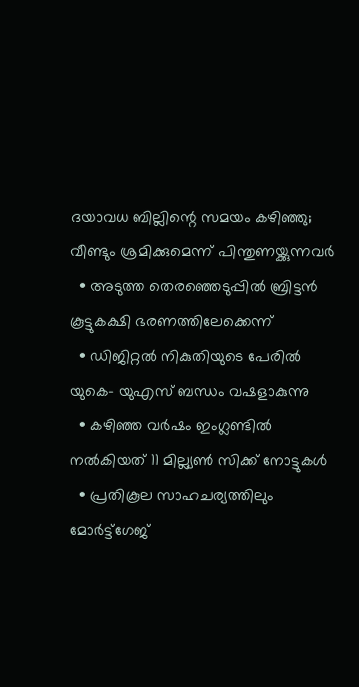ദയാവധ ബില്ലിന്റെ സമയം കഴിഞ്ഞു; വീണ്ടും ശ്രമിക്കുമെന്ന് പിന്തുണയ്ക്കുന്നവര്‍
  • അടുത്ത തെരഞ്ഞെടുപ്പില്‍ ബ്രിട്ടന്‍ കൂട്ടുകക്ഷി ഭരണത്തിലേക്കെന്ന്
  • ഡിജിറ്റല്‍ നികുതിയുടെ പേരില്‍ യുകെ- യുഎസ് ബന്ധം വഷളാകുന്നു
  • കഴിഞ്ഞ വര്‍ഷം ഇംഗ്ലണ്ടില്‍ നല്‍കിയത് 11 മില്ല്യണ്‍ സിക്ക് നോട്ടുകള്‍
  • പ്രതികൂല സാഹചര്യത്തിലും മോര്‍ട്ട്‌ഗേജ്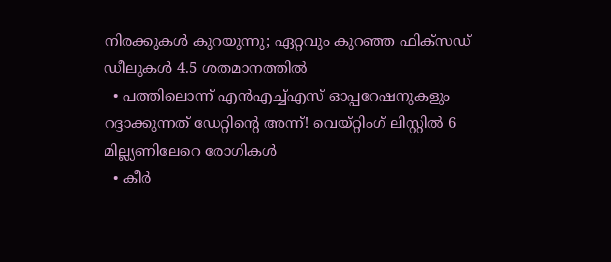നിരക്കുകള്‍ കുറയുന്നു; ഏറ്റവും കുറഞ്ഞ ഫിക്‌സഡ് ഡീലുകള്‍ 4.5 ശതമാനത്തില്‍
  • പത്തിലൊന്ന് എന്‍എച്ച്എസ് ഓപ്പറേഷനുകളും റദ്ദാക്കുന്നത് ഡേറ്റിന്റെ അന്ന്! വെയ്റ്റിംഗ് ലിസ്റ്റില്‍ 6 മില്ല്യണിലേറെ രോഗികള്‍
  • കീര്‍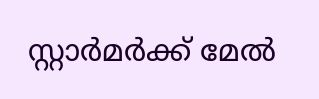സ്റ്റാര്‍മര്‍ക്ക് മേല്‍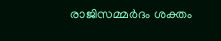രാജിസമ്മര്‍ദം ശക്തം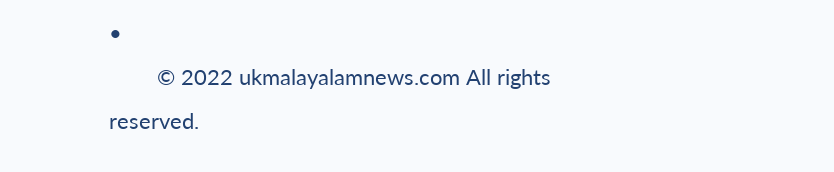•
        © 2022 ukmalayalamnews.com All rights reserved.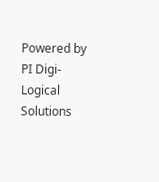Powered by PI Digi-Logical Solutions